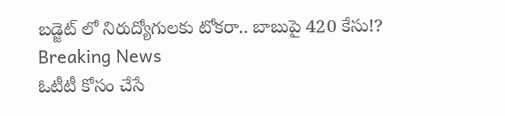బడ్జెట్ లో నిరుద్యోగులకు టోకరా.. బాబుపై 420 కేసు!?
Breaking News
ఓటీటీ కోసం చేసే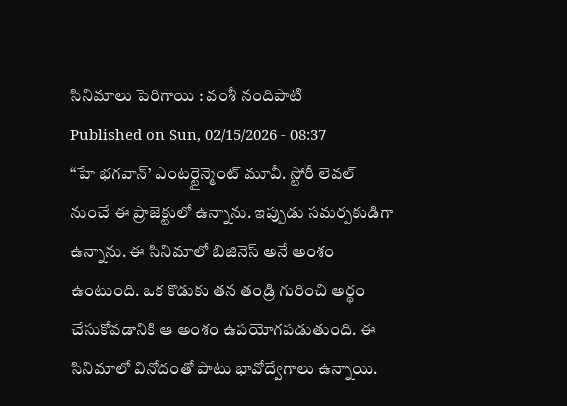సినిమాలు పెరిగాయి : వంశీ నందిపాటి
Published on Sun, 02/15/2026 - 08:37
‘‘హే భగవాన్’ ఎంటర్టైన్మెంట్ మూవీ. స్టోరీ లెవల్ నుంచే ఈ ప్రాజెక్టులో ఉన్నాను. ఇప్పుడు సమర్పకుడిగా ఉన్నాను. ఈ సినిమాలో బిజినెస్ అనే అంశం ఉంటుంది. ఒక కొడుకు తన తండ్రి గురించి అర్థం చేసుకోవడానికి ఆ అంశం ఉపయోగపడుతుంది. ఈ సినిమాలో వినోదంతో పాటు భావోద్వేగాలు ఉన్నాయి.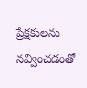ప్రేక్షకులను నవ్వించడంతో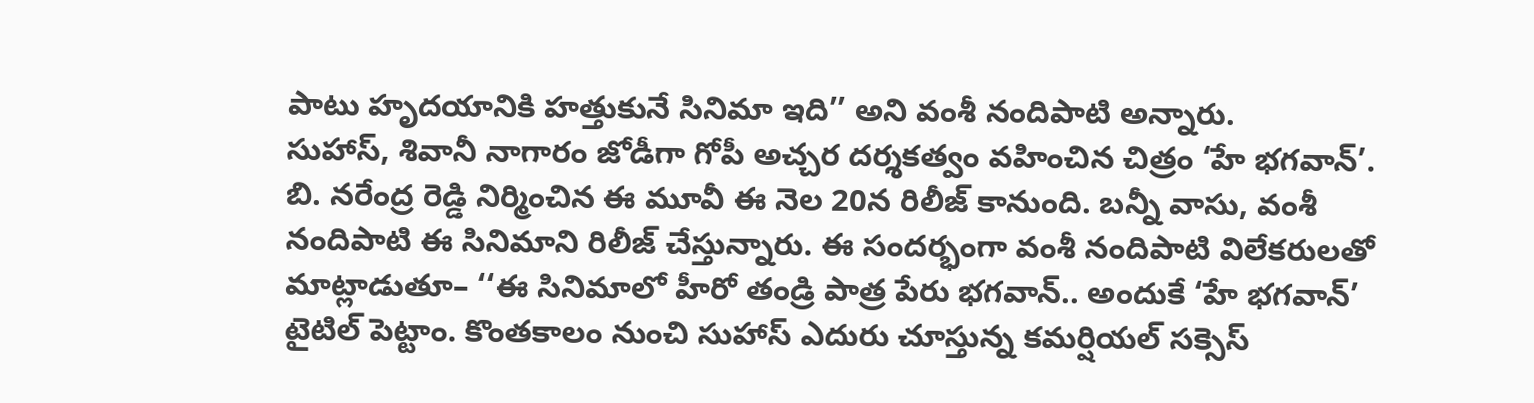పాటు హృదయానికి హత్తుకునే సినిమా ఇది’’ అని వంశీ నందిపాటి అన్నారు.
సుహాస్, శివానీ నాగారం జోడీగా గోపీ అచ్చర దర్శకత్వం వహించిన చిత్రం ‘హే భగవాన్’. బి. నరేంద్ర రెడ్డి నిర్మించిన ఈ మూవీ ఈ నెల 20న రిలీజ్ కానుంది. బన్నీ వాసు, వంశీ నందిపాటి ఈ సినిమాని రిలీజ్ చేస్తున్నారు. ఈ సందర్భంగా వంశీ నందిపాటి విలేకరులతో మాట్లాడుతూ– ‘‘ఈ సినిమాలో హీరో తండ్రి పాత్ర పేరు భగవాన్.. అందుకే ‘హే భగవాన్’ టైటిల్ పెట్టాం. కొంతకాలం నుంచి సుహాస్ ఎదురు చూస్తున్న కమర్షియల్ సక్సెస్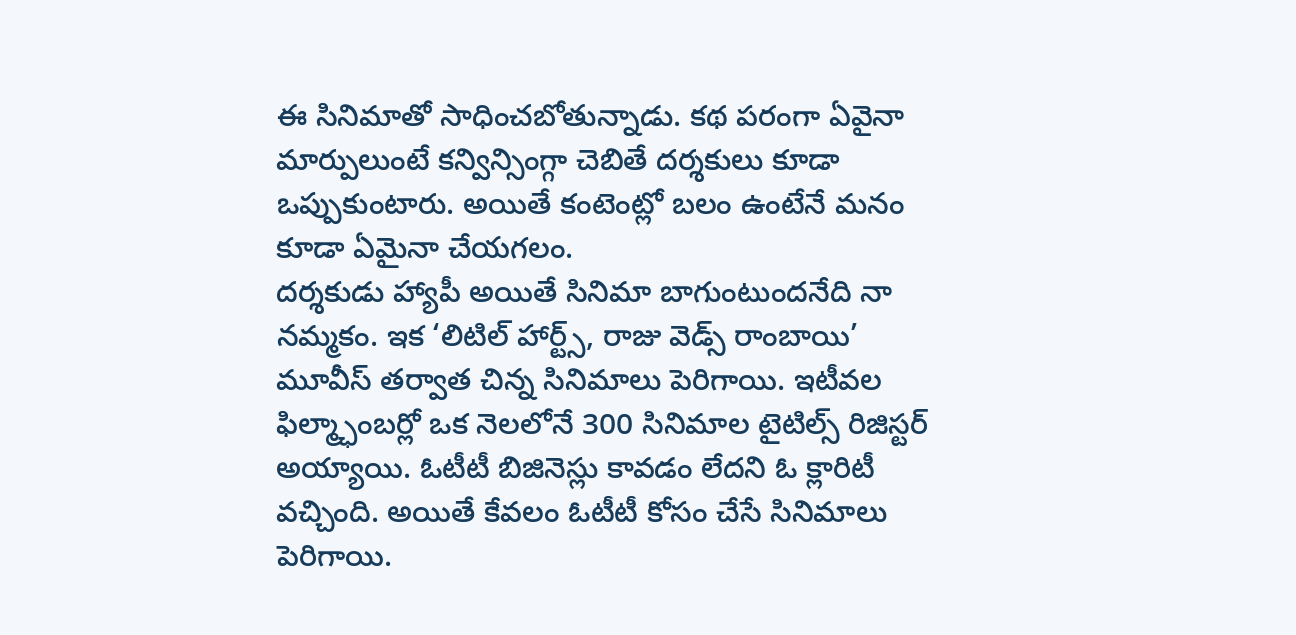ఈ సినిమాతో సాధించబోతున్నాడు. కథ పరంగా ఏవైనా మార్పులుంటే కన్విన్సింగ్గా చెబితే దర్శకులు కూడా ఒప్పుకుంటారు. అయితే కంటెంట్లో బలం ఉంటేనే మనం కూడా ఏమైనా చేయగలం.
దర్శకుడు హ్యాపీ అయితే సినిమా బాగుంటుందనేది నా నమ్మకం. ఇక ‘లిటిల్ హార్ట్స్, రాజు వెడ్స్ రాంబాయి’ మూవీస్ తర్వాత చిన్న సినిమాలు పెరిగాయి. ఇటీవల ఫిల్మ్ఛాంబర్లో ఒక నెలలోనే 300 సినిమాల టైటిల్స్ రిజిస్టర్ అయ్యాయి. ఓటీటీ బిజినెస్లు కావడం లేదని ఓ క్లారిటీ వచ్చింది. అయితే కేవలం ఓటీటీ కోసం చేసే సినిమాలు పెరిగాయి.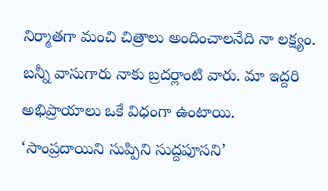నిర్మాతగా మంచి చిత్రాలు అందించాలనేది నా లక్ష్యం. బన్నీ వాసుగారు నాకు బ్రదర్లాంటి వారు. మా ఇద్దరి అభిప్రాయాలు ఒకే విధంగా ఉంటాయి.
‘సాంప్రదాయిని సుప్పిని సుద్దపూసని’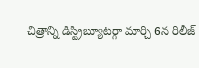చిత్రాన్ని డిస్ట్రిబ్యూటర్గా మార్చి 6న రిలీజ్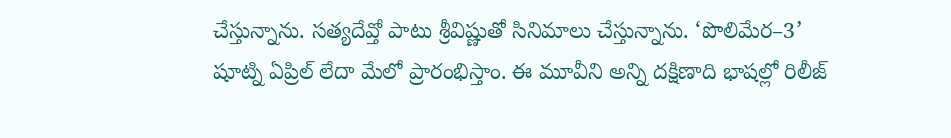చేస్తున్నాను. సత్యదేవ్తో పాటు శ్రీవిష్ణుతో సినిమాలు చేస్తున్నాను. ‘పొలిమేర–3’ షూట్ని ఏప్రిల్ లేదా మేలో ప్రారంభిస్తాం. ఈ మూవీని అన్ని దక్షిణాది భాషల్లో రిలీజ్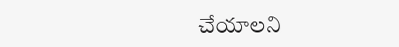చేయాలని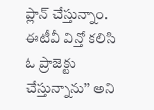ప్లాన్ చేస్తున్నాం. ఈటీవీ విన్తో కలిసి ఓ ప్రాజెక్టు చేస్తున్నాను’’ అని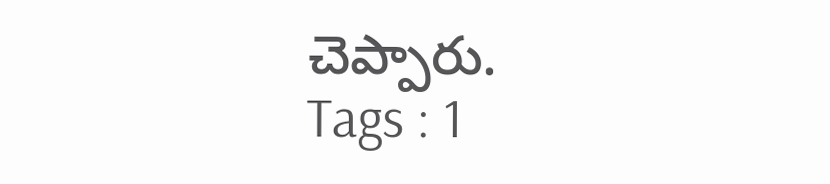చెప్పారు.
Tags : 1